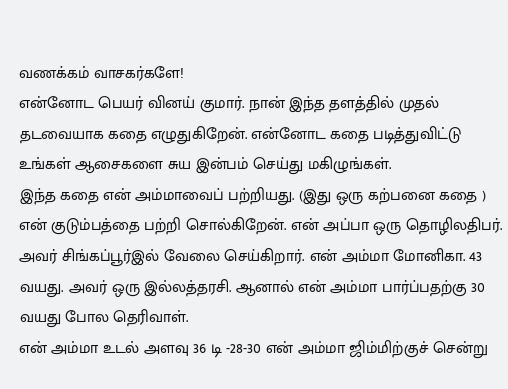வணக்கம் வாசகர்களே!
என்னோட பெயர் வினய் குமார். நான் இந்த தளத்தில் முதல் தடவையாக கதை எழுதுகிறேன். என்னோட கதை படித்துவிட்டு உங்கள் ஆசைகளை சுய இன்பம் செய்து மகிழுங்கள்.
இந்த கதை என் அம்மாவைப் பற்றியது. (இது ஒரு கற்பனை கதை )
என் குடும்பத்தை பற்றி சொல்கிறேன். என் அப்பா ஒரு தொழிலதிபர். அவர் சிங்கப்பூர்இல் வேலை செய்கிறார். என் அம்மா மோனிகா. 43 வயது. அவர் ஒரு இல்லத்தரசி. ஆனால் என் அம்மா பார்ப்பதற்கு 30 வயது போல தெரிவாள்.
என் அம்மா உடல் அளவு 36 டி -28-30 என் அம்மா ஜிம்மிற்குச் சென்று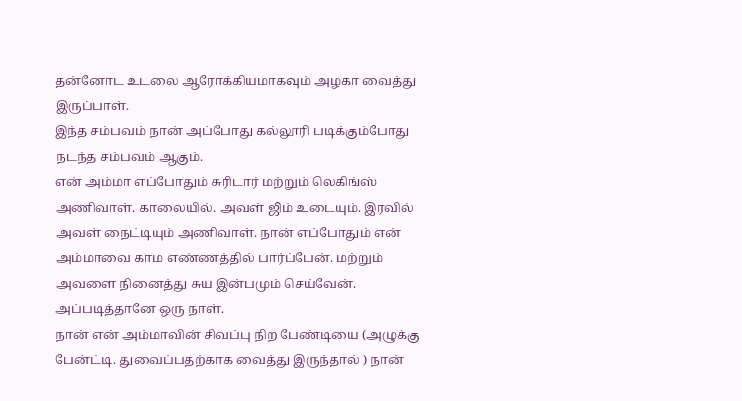தன்னோட உடலை ஆரோக்கியமாகவும் அழகா வைத்து இருப்பாள்.
இந்த சம்பவம் நான் அப்போது கல்லூரி படிக்கும்போது நடந்த சம்பவம் ஆகும்.
என் அம்மா எப்போதும் சுரிடார் மற்றும் லெகிங்ஸ் அணிவாள். காலையில். அவள் ஜிம் உடையும். இரவில் அவள் நைட்டியும் அணிவாள். நான் எப்போதும் என் அம்மாவை காம எண்ணத்தில் பார்ப்பேன். மற்றும் அவளை நினைத்து சுய இன்பமும் செய்வேன்.
அப்படித்தானே ஒரு நாள்.
நான் என் அம்மாவின் சிவப்பு நிற பேண்டியை (அழுக்கு பேன்ட்டி. துவைப்பதற்காக வைத்து இருந்தால் ) நான்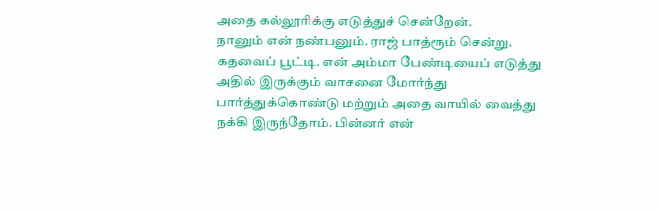அதை கல்லூரிக்கு எடுத்துச் சென்றேன்.
நானும் என் நண்பனும். ராஜ் பாத்ரூம் சென்று. கதவைப் பூட்டி. என் அம்மா பேண்டியைப் எடுத்து அதில் இருக்கும் வாசனை மோர்ந்து பார்த்துக்கொண்டு மற்றும் அதை வாயில் வைத்து நக்கி இருந்தோம். பின்னர் என்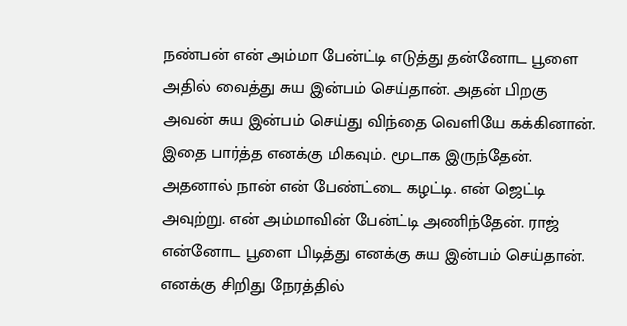நண்பன் என் அம்மா பேன்ட்டி எடுத்து தன்னோட பூளை அதில் வைத்து சுய இன்பம் செய்தான். அதன் பிறகு அவன் சுய இன்பம் செய்து விந்தை வெளியே கக்கினான்.
இதை பார்த்த எனக்கு மிகவும். மூடாக இருந்தேன். அதனால் நான் என் பேண்ட்டை கழட்டி. என் ஜெட்டி அவுற்று. என் அம்மாவின் பேன்ட்டி அணிந்தேன். ராஜ் என்னோட பூளை பிடித்து எனக்கு சுய இன்பம் செய்தான். எனக்கு சிறிது நேரத்தில்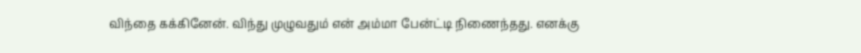விந்தை கக்கினேன். விந்து முழுவதும் என் அம்மா பேன்ட்டி நிணைந்தது. எனக்கு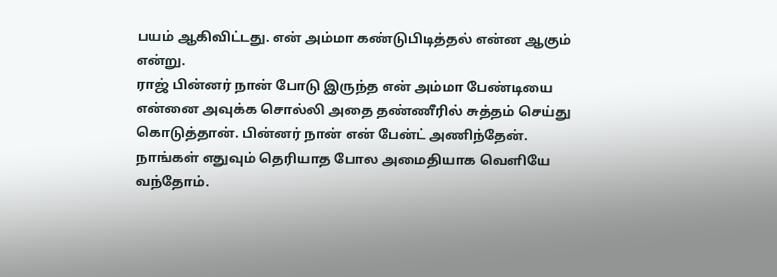பயம் ஆகிவிட்டது. என் அம்மா கண்டுபிடித்தல் என்ன ஆகும் என்று.
ராஜ் பின்னர் நான் போடு இருந்த என் அம்மா பேண்டியை என்னை அவுக்க சொல்லி அதை தண்ணீரில் சுத்தம் செய்து கொடுத்தான். பின்னர் நான் என் பேன்ட் அணிந்தேன். நாங்கள் எதுவும் தெரியாத போல அமைதியாக வெளியே வந்தோம்.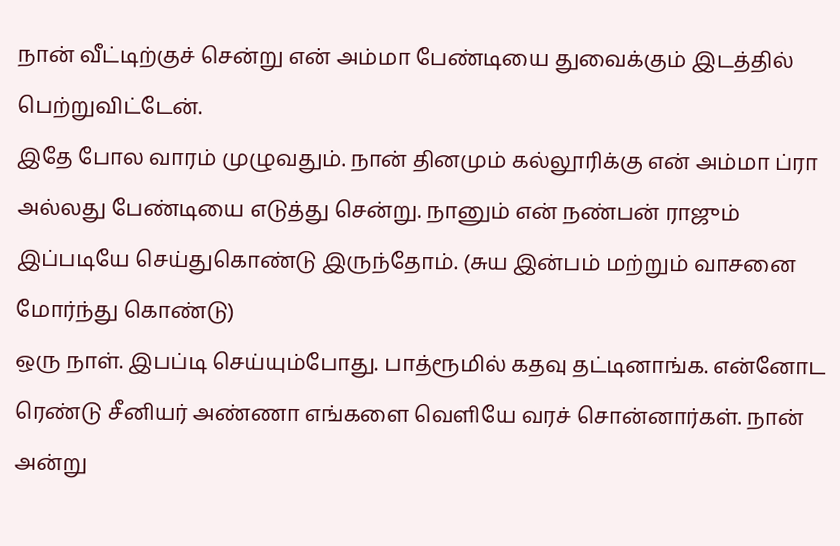நான் வீட்டிற்குச் சென்று என் அம்மா பேண்டியை துவைக்கும் இடத்தில் பெற்றுவிட்டேன்.
இதே போல வாரம் முழுவதும். நான் தினமும் கல்லூரிக்கு என் அம்மா ப்ரா அல்லது பேண்டியை எடுத்து சென்று. நானும் என் நண்பன் ராஜும் இப்படியே செய்துகொண்டு இருந்தோம். (சுய இன்பம் மற்றும் வாசனை மோர்ந்து கொண்டு)
ஒரு நாள். இபப்டி செய்யும்போது. பாத்ரூமில் கதவு தட்டினாங்க. என்னோட ரெண்டு சீனியர் அண்ணா எங்களை வெளியே வரச் சொன்னார்கள். நான் அன்று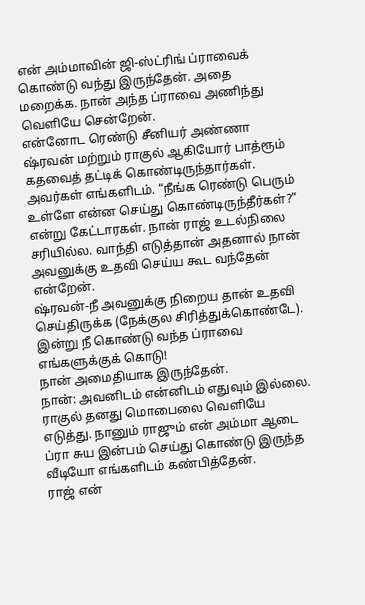என் அம்மாவின் ஜி-ஸ்ட்ரிங் ப்ராவைக் கொண்டு வந்து இருந்தேன். அதை மறைக்க. நான் அந்த ப்ராவை அணிந்து வெளியே சென்றேன்.
என்னோட ரெண்டு சீனியர் அண்ணா ஷ்ரவன் மற்றும் ராகுல் ஆகியோர் பாத்ரூம் கதவைத் தட்டிக் கொண்டிருந்தார்கள். அவர்கள் எங்களிடம். “நீங்க ரெண்டு பெரும் உள்ளே என்ன செய்து கொண்டிருந்தீர்கள்?” என்று கேட்டாரகள். நான் ராஜ் உடல்நிலை சரியில்ல. வாந்தி எடுத்தான் அதனால் நான் அவனுக்கு உதவி செய்ய கூட வந்தேன் என்றேன்.
ஷ்ரவன்-நீ அவனுக்கு நிறைய தான் உதவி செய்திருக்க (நேக்குல சிரித்துக்கொண்டே). இன்று நீ கொண்டு வந்த ப்ராவை எங்களுக்குக் கொடு!
நான் அமைதியாக இருந்தேன்.
நான்: அவனிடம் என்னிடம் எதுவும் இல்லை.
ராகுல் தனது மொபைலை வெளியே எடுத்து. நானும் ராஜும் என் அம்மா ஆடை ப்ரா சுய இன்பம் செய்து கொண்டு இருந்த வீடியோ எங்களிடம் கண்பித்தேன்.
ராஜ் என்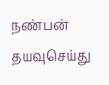நண்பன் தயவுசெய்து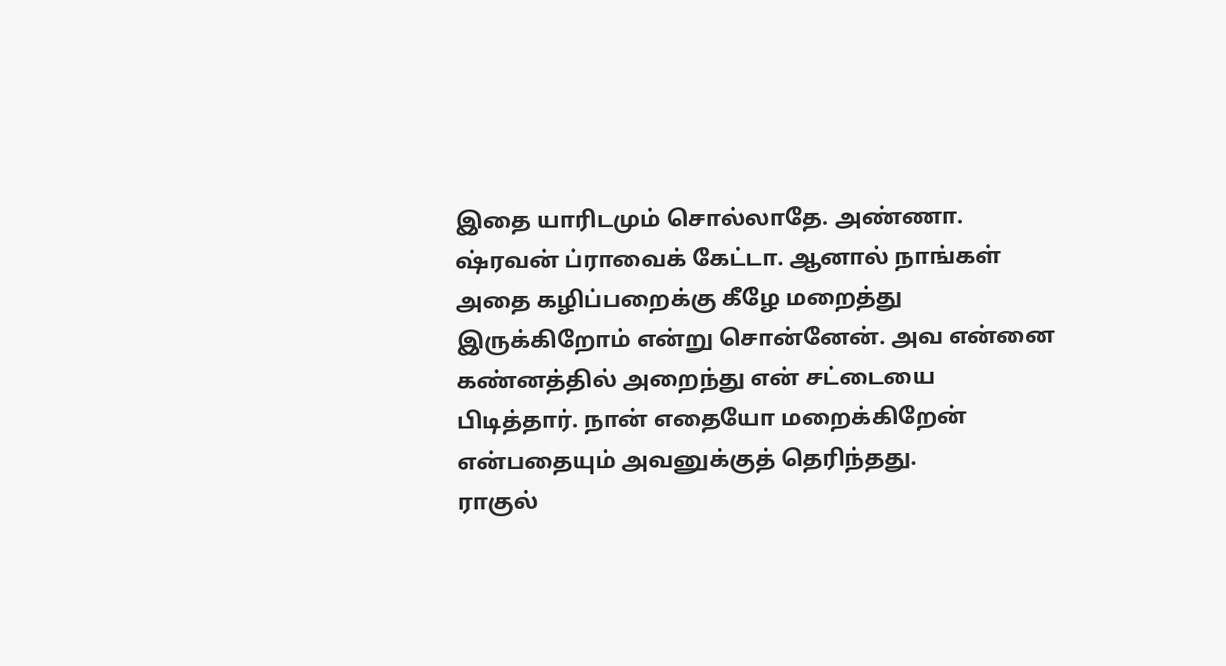இதை யாரிடமும் சொல்லாதே. அண்ணா.
ஷ்ரவன் ப்ராவைக் கேட்டா. ஆனால் நாங்கள் அதை கழிப்பறைக்கு கீழே மறைத்து இருக்கிறோம் என்று சொன்னேன். அவ என்னை கண்னத்தில் அறைந்து என் சட்டையை பிடித்தார். நான் எதையோ மறைக்கிறேன் என்பதையும் அவனுக்குத் தெரிந்தது.
ராகுல்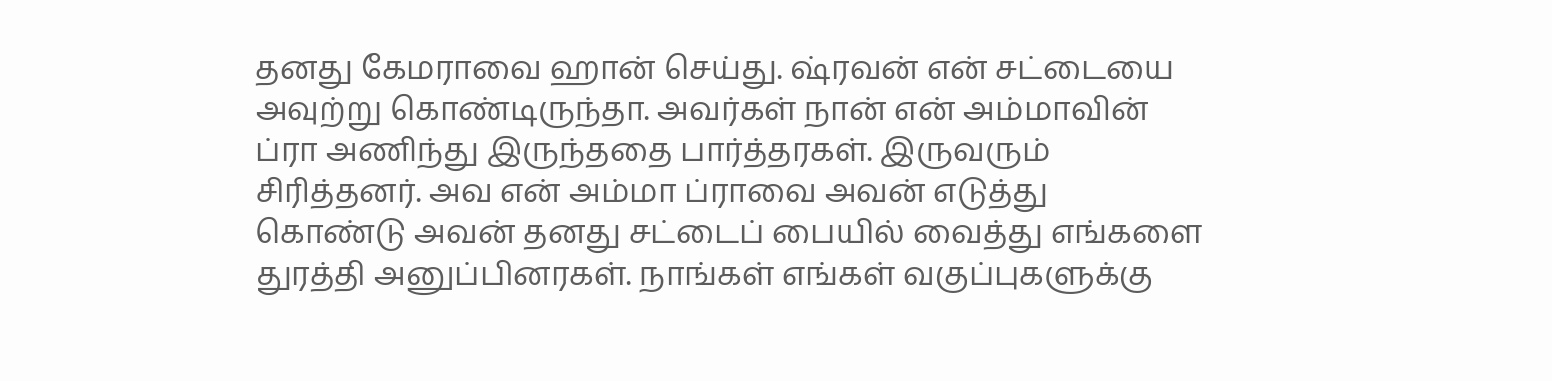தனது கேமராவை ஹான் செய்து. ஷ்ரவன் என் சட்டையை அவுற்று கொண்டிருந்தா. அவர்கள் நான் என் அம்மாவின் ப்ரா அணிந்து இருந்ததை பார்த்தரகள். இருவரும் சிரித்தனர். அவ என் அம்மா ப்ராவை அவன் எடுத்து கொண்டு அவன் தனது சட்டைப் பையில் வைத்து எங்களை துரத்தி அனுப்பினரகள். நாங்கள் எங்கள் வகுப்புகளுக்கு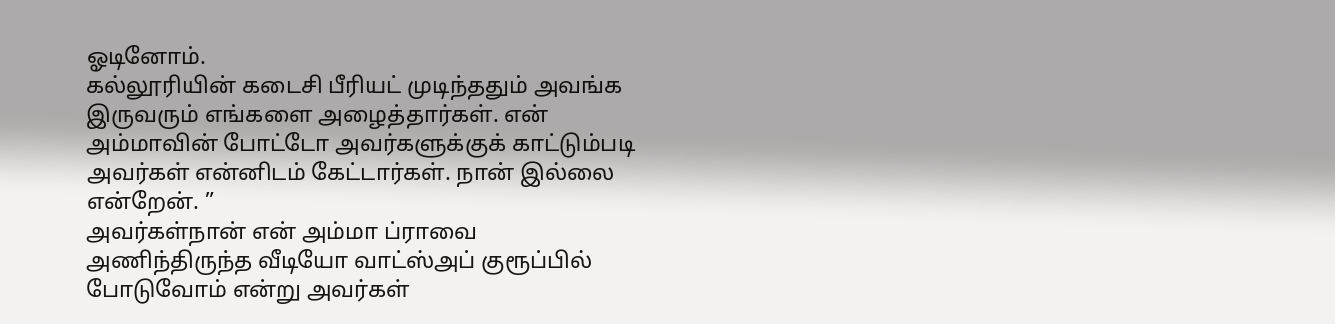ஓடினோம்.
கல்லூரியின் கடைசி பீரியட் முடிந்ததும் அவங்க இருவரும் எங்களை அழைத்தார்கள். என் அம்மாவின் போட்டோ அவர்களுக்குக் காட்டும்படி அவர்கள் என்னிடம் கேட்டார்கள். நான் இல்லை என்றேன். ”
அவர்கள்நான் என் அம்மா ப்ராவை அணிந்திருந்த வீடியோ வாட்ஸ்அப் குரூப்பில் போடுவோம் என்று அவர்கள்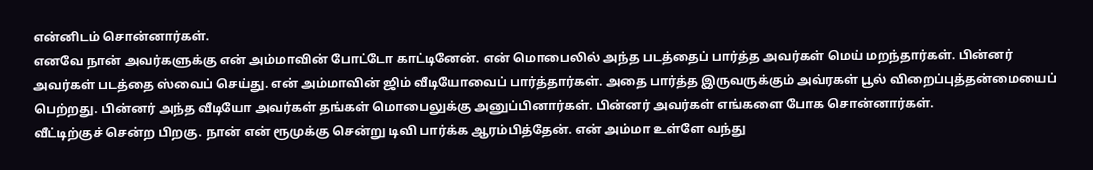என்னிடம் சொன்னார்கள்.
எனவே நான் அவர்களுக்கு என் அம்மாவின் போட்டோ காட்டினேன். என் மொபைலில் அந்த படத்தைப் பார்த்த அவர்கள் மெய் மறந்தார்கள். பின்னர் அவர்கள் படத்தை ஸ்வைப் செய்து. என் அம்மாவின் ஜிம் வீடியோவைப் பார்த்தார்கள். அதை பார்த்த இருவருக்கும் அவ்ரகள் பூல் விறைப்புத்தன்மையைப் பெற்றது. பின்னர் அந்த வீடியோ அவர்கள் தங்கள் மொபைலுக்கு அனுப்பினார்கள். பின்னர் அவர்கள் எங்களை போக சொன்னார்கள்.
வீட்டிற்குச் சென்ற பிறகு. நான் என் ரூமுக்கு சென்று டிவி பார்க்க ஆரம்பித்தேன். என் அம்மா உள்ளே வந்து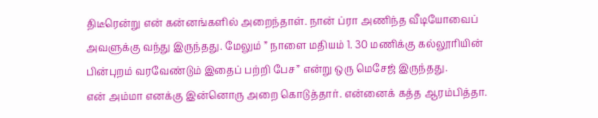திடீரென்று என் கன்னங்களில் அறைந்தாள். நான் ப்ரா அணிந்த வீடியோவைப் அவளுக்கு வந்து இருந்தது. மேலும் ” நாளை மதியம் 1. 30 மணிக்கு கல்லூரியின் பின்புறம் வரவேண்டும் இதைப் பற்றி பேச” என்று ஒரு மெசேஜ் இருந்தது.
என் அம்மா எனக்கு இன்னொரு அறை கொடுத்தார். என்னைக் கத்த ஆரம்பித்தா.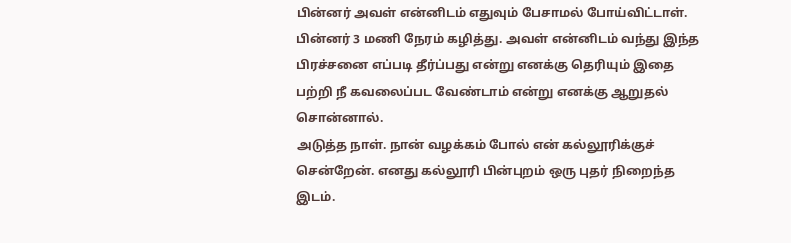பின்னர் அவள் என்னிடம் எதுவும் பேசாமல் போய்விட்டாள். பின்னர் 3 மணி நேரம் கழித்து. அவள் என்னிடம் வந்து இந்த பிரச்சனை எப்படி தீர்ப்பது என்று எனக்கு தெரியும் இதை பற்றி நீ கவலைப்பட வேண்டாம் என்று எனக்கு ஆறுதல் சொன்னால்.
அடுத்த நாள். நான் வழக்கம் போல் என் கல்லூரிக்குச் சென்றேன். எனது கல்லூரி பின்புறம் ஒரு புதர் நிறைந்த இடம்.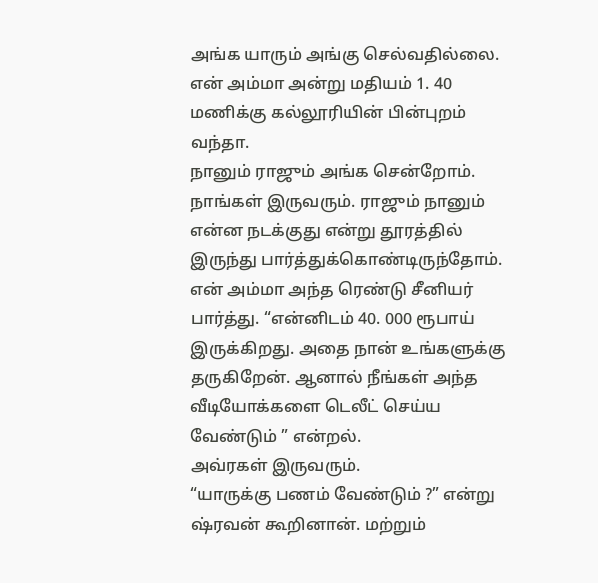அங்க யாரும் அங்கு செல்வதில்லை. என் அம்மா அன்று மதியம் 1. 40 மணிக்கு கல்லூரியின் பின்புறம் வந்தா.
நானும் ராஜும் அங்க சென்றோம். நாங்கள் இருவரும். ராஜும் நானும் என்ன நடக்குது என்று தூரத்தில் இருந்து பார்த்துக்கொண்டிருந்தோம். என் அம்மா அந்த ரெண்டு சீனியர் பார்த்து. “என்னிடம் 40. 000 ரூபாய் இருக்கிறது. அதை நான் உங்களுக்கு தருகிறேன். ஆனால் நீங்கள் அந்த வீடியோக்களை டெலீட் செய்ய வேண்டும் ” என்றல்.
அவ்ரகள் இருவரும்.
“யாருக்கு பணம் வேண்டும் ?” என்று ஷ்ரவன் கூறினான். மற்றும்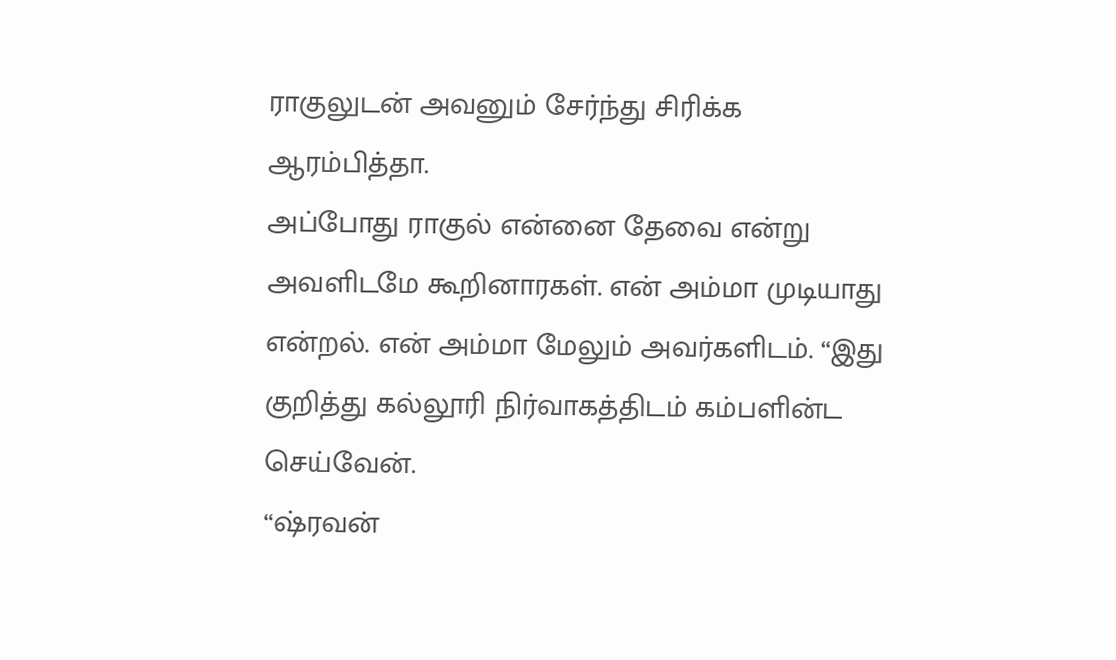ராகுலுடன் அவனும் சேர்ந்து சிரிக்க ஆரம்பித்தா.
அப்போது ராகுல் என்னை தேவை என்று அவளிடமே கூறினாரகள். என் அம்மா முடியாது என்றல். என் அம்மா மேலும் அவர்களிடம். “இது குறித்து கல்லூரி நிர்வாகத்திடம் கம்பளின்ட செய்வேன்.
“ஷ்ரவன்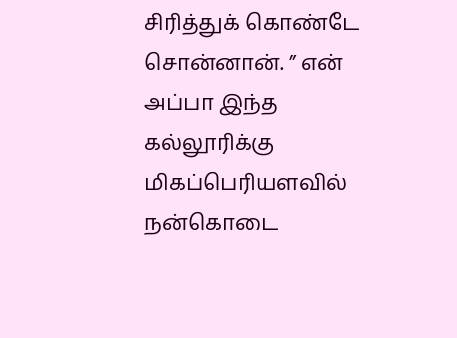சிரித்துக் கொண்டே சொன்னான். ” என் அப்பா இந்த கல்லூரிக்கு மிகப்பெரியளவில் நன்கொடை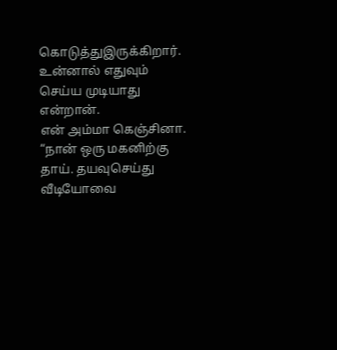கொடுத்துஇருக்கிறார். உன்னால் எதுவும் செய்ய முடியாது என்றான்.
என் அம்மா கெஞ்சினா. “நான் ஒரு மகனிற்கு தாய். தயவுசெய்து வீடியோவை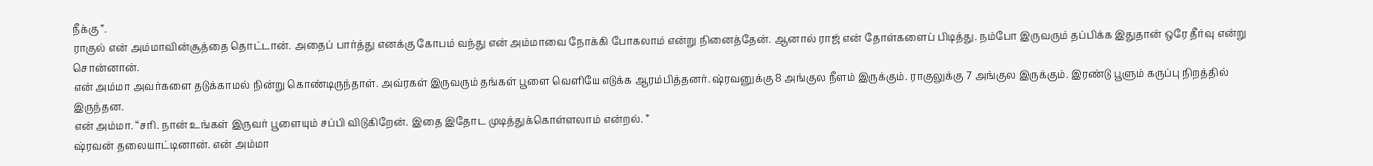நீக்கு ”.
ராகுல் என் அம்மாவின்சூத்தை தொட்டான். அதைப் பார்த்து எனக்கு கோபம் வந்து என் அம்மாவை நோக்கி போகலாம் என்று நினைத்தேன். ஆனால் ராஜ் என் தோள்களைப் பிடித்து. நம்போ இருவரும் தப்பிக்க இதுதான் ஒரே தீர்வு என்று சொன்னான்.
என் அம்மா அவர்களை தடுக்காமல் நின்று கொண்டிருந்தாள். அவ்ரகள் இருவரும் தங்கள் பூளை வெளியே எடுக்க ஆரம்பித்தனர். ஷ்ரவனுக்கு 8 அங்குல நீளம் இருக்கும். ராகுலுக்கு 7 அங்குல இருக்கும். இரண்டு பூளும் கருப்பு நிறத்தில் இருந்தன.
என் அம்மா. “சரி. நான் உங்கள் இருவர் பூளையும் சப்பி விடுகிறேன். இதை இதோட முடித்துக்கொள்ளலாம் என்றல். ”
ஷ்ரவன் தலையாட்டினான். என் அம்மா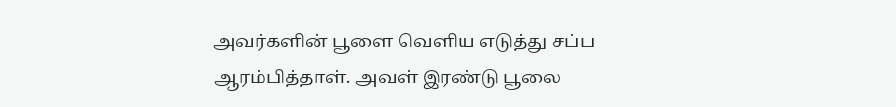அவர்களின் பூளை வெளிய எடுத்து சப்ப ஆரம்பித்தாள். அவள் இரண்டு பூலை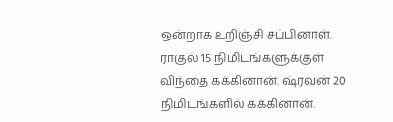ஒன்றாக உறிஞ்சி சப்பினாள். ராகுல் 15 நிமிடங்களுக்குள் விந்தை கக்கினான். ஷ்ரவன் 20 நிமிடங்களில் கக்கினான்.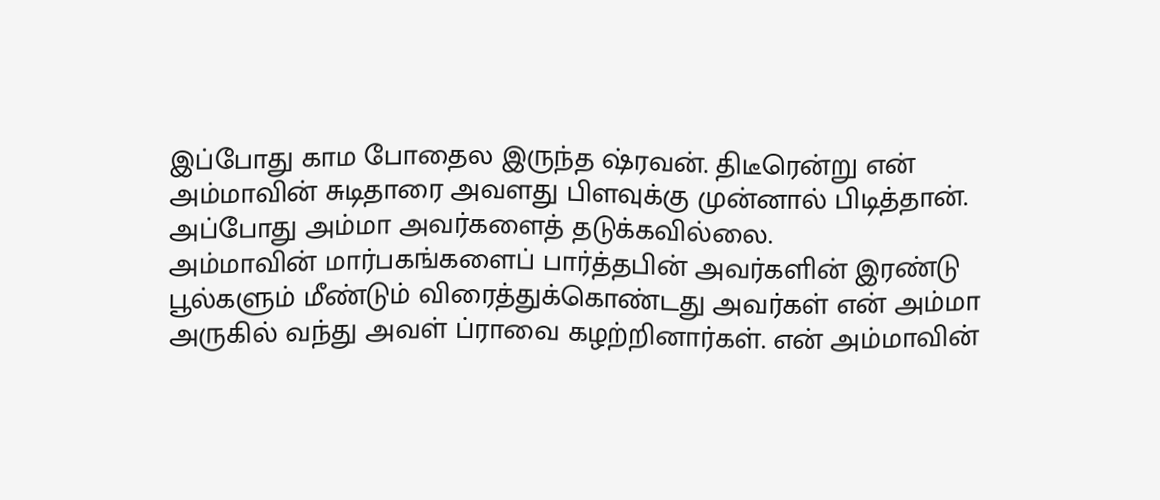இப்போது காம போதைல இருந்த ஷ்ரவன். திடீரென்று என் அம்மாவின் சுடிதாரை அவளது பிளவுக்கு முன்னால் பிடித்தான். அப்போது அம்மா அவர்களைத் தடுக்கவில்லை.
அம்மாவின் மார்பகங்களைப் பார்த்தபின் அவர்களின் இரண்டு பூல்களும் மீண்டும் விரைத்துக்கொண்டது அவர்கள் என் அம்மா அருகில் வந்து அவள் ப்ராவை கழற்றினார்கள். என் அம்மாவின்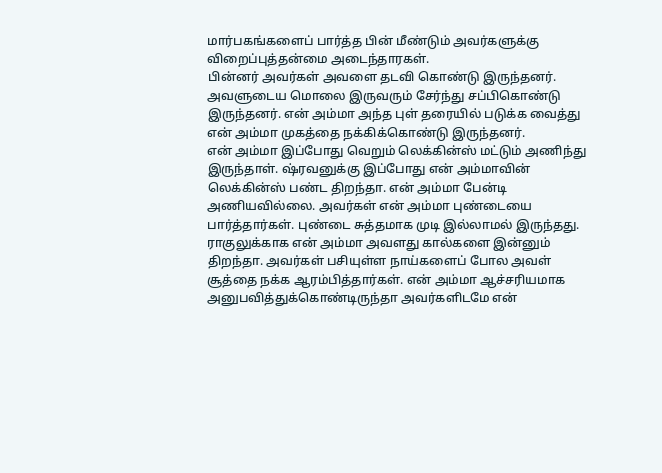மார்பகங்களைப் பார்த்த பின் மீண்டும் அவர்களுக்கு விறைப்புத்தன்மை அடைந்தாரகள்.
பின்னர் அவர்கள் அவளை தடவி கொண்டு இருந்தனர். அவளுடைய மொலை இருவரும் சேர்ந்து சப்பிகொண்டு இருந்தனர். என் அம்மா அந்த புள் தரையில் படுக்க வைத்து என் அம்மா முகத்தை நக்கிக்கொண்டு இருந்தனர்.
என் அம்மா இப்போது வெறும் லெக்கின்ஸ் மட்டும் அணிந்து இருந்தாள். ஷ்ரவனுக்கு இப்போது என் அம்மாவின் லெக்கின்ஸ் பண்ட திறந்தா. என் அம்மா பேன்டி அணியவில்லை. அவர்கள் என் அம்மா புண்டையை பார்த்தார்கள். புண்டை சுத்தமாக முடி இல்லாமல் இருந்தது.
ராகுலுக்காக என் அம்மா அவளது கால்களை இன்னும் திறந்தா. அவர்கள் பசியுள்ள நாய்களைப் போல அவள் சூத்தை நக்க ஆரம்பித்தார்கள். என் அம்மா ஆச்சரியமாக அனுபவித்துக்கொண்டிருந்தா அவர்களிடமே என்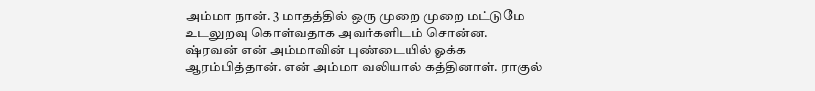அம்மா நான். 3 மாதத்தில் ஒரு முறை முறை மட்டுமே உடலுறவு கொள்வதாக அவர்களிடம் சொன்ன.
ஷ்ரவன் என் அம்மாவின் புண்டையில் ஓக்க ஆரம்பித்தான். என் அம்மா வலியால் கத்தினாள். ராகுல்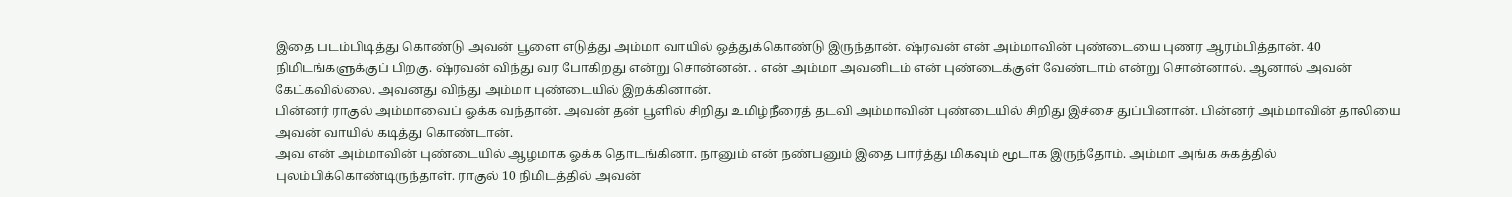இதை படம்பிடித்து கொண்டு அவன் பூளை எடுத்து அம்மா வாயில் ஒத்துக்கொண்டு இருந்தான். ஷ்ரவன் என் அம்மாவின் புண்டையை புணர ஆரம்பித்தான். 40 நிமிடங்களுக்குப் பிறகு. ஷ்ரவன் விந்து வர போகிறது என்று சொன்னன். . என் அம்மா அவனிடம் என் புண்டைக்குள் வேண்டாம் என்று சொன்னால். ஆனால் அவன் கேட்கவில்லை. அவனது விந்து அம்மா புண்டையில் இறக்கினான்.
பின்னர் ராகுல் அம்மாவைப் ஓக்க வந்தான். அவன் தன் பூளில் சிறிது உமிழ்நீரைத் தடவி அம்மாவின் புண்டையில் சிறிது இச்சை துப்பினான். பின்னர் அம்மாவின் தாலியை அவன் வாயில் கடித்து கொண்டான்.
அவ என் அம்மாவின் புண்டையில் ஆழமாக ஓக்க தொடங்கினா. நானும் என் நண்பனும் இதை பார்த்து மிகவும் மூடாக இருந்தோம். அம்மா அங்க சுகத்தில் புலம்பிக்கொண்டிருந்தாள். ராகுல் 10 நிமிடத்தில் அவன்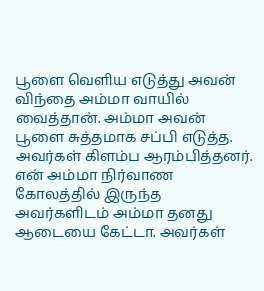பூளை வெளிய எடுத்து அவன் விந்தை அம்மா வாயில் வைத்தான். அம்மா அவன் பூளை சுத்தமாக சப்பி எடுத்த.
அவர்கள் கிளம்ப ஆரம்பித்தனர். என் அம்மா நிர்வாண கோலத்தில் இருந்த அவர்களிடம் அம்மா தனது ஆடையை கேட்டா. அவர்கள்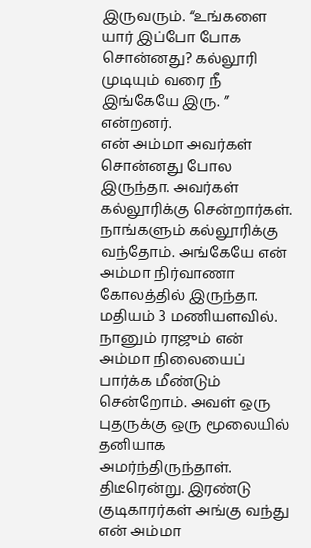இருவரும். “உங்களை யார் இப்போ போக சொன்னது? கல்லூரி முடியும் வரை நீ இங்கேயே இரு. ” என்றனர்.
என் அம்மா அவர்கள் சொன்னது போல இருந்தா. அவர்கள் கல்லூரிக்கு சென்றார்கள். நாங்களும் கல்லூரிக்கு வந்தோம். அங்கேயே என் அம்மா நிர்வாணா கோலத்தில் இருந்தா.
மதியம் 3 மணியளவில். நானும் ராஜும் என் அம்மா நிலையைப் பார்க்க மீண்டும் சென்றோம். அவள் ஒரு புதருக்கு ஒரு மூலையில் தனியாக அமர்ந்திருந்தாள். திடீரென்று. இரண்டு குடிகாரர்கள் அங்கு வந்து என் அம்மா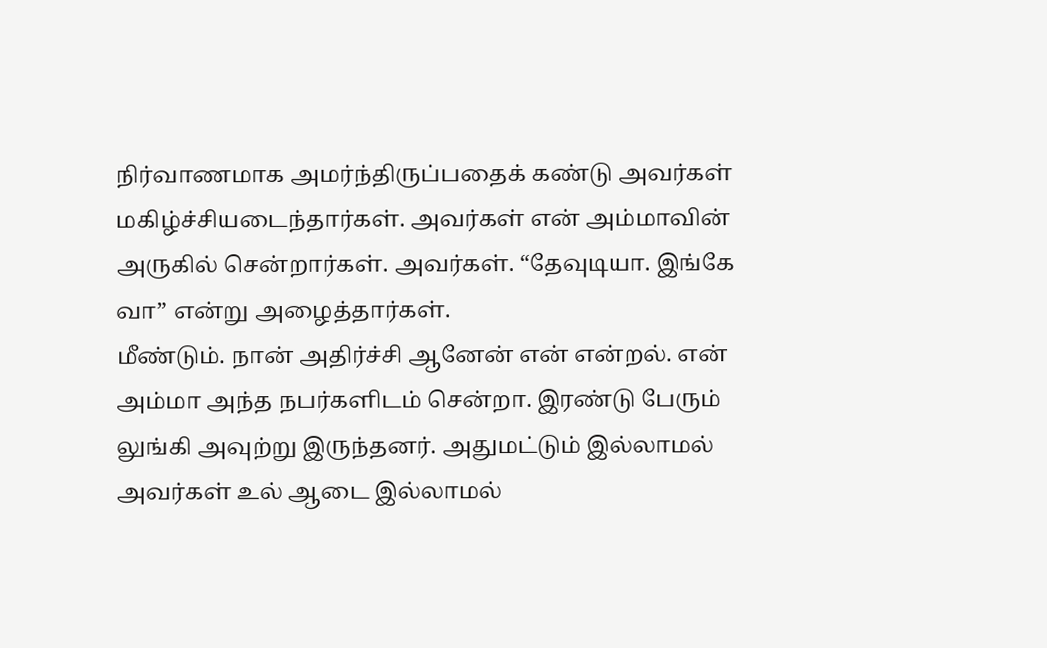நிர்வாணமாக அமர்ந்திருப்பதைக் கண்டு அவர்கள் மகிழ்ச்சியடைந்தார்கள். அவர்கள் என் அம்மாவின் அருகில் சென்றார்கள். அவர்கள். “தேவுடியா. இங்கே வா” என்று அழைத்தார்கள்.
மீண்டும். நான் அதிர்ச்சி ஆனேன் என் என்றல். என் அம்மா அந்த நபர்களிடம் சென்றா. இரண்டு பேரும் லுங்கி அவுற்று இருந்தனர். அதுமட்டும் இல்லாமல் அவர்கள் உல் ஆடை இல்லாமல்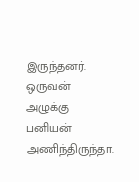இருந்தனர். ஒருவன் அழுக்கு பனியன் அணிந்திருந்தா.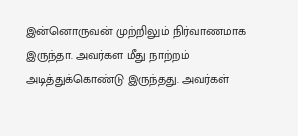இன்னொருவன் முற்றிலும் நிர்வாணமாக இருந்தா. அவர்கள மீது நாற்றம் அடித்துக்கொண்டு இருந்தது. அவர்கள்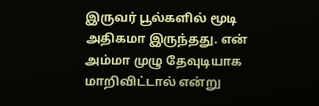இருவர் பூல்களில் மூடி அதிகமா இருந்தது. என் அம்மா முழு தேவுடியாக மாறிவிட்டால் என்று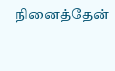நினைத்தேன்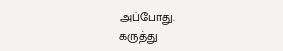அப்போது.
கருத்து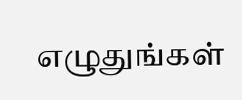எழுதுங்கள்